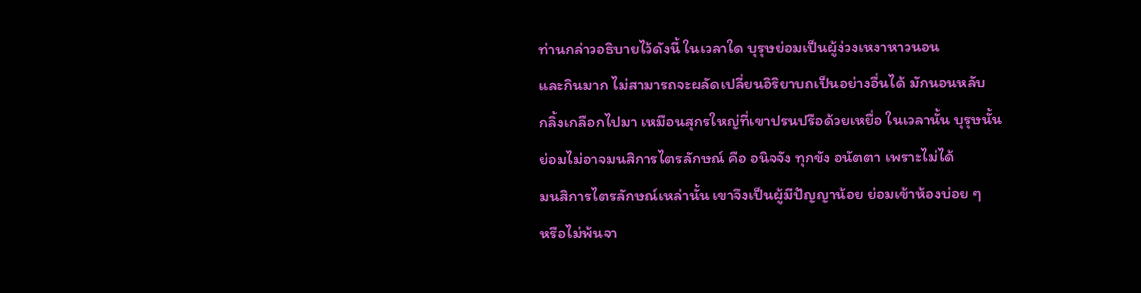ท่านกล่าวอธิบายไว้ดังนี้ ในเวลาใด บุรุษย่อมเป็นผู้ง่วงเหงาหาวนอน
และกินมาก ไม่สามารถจะผลัดเปลี่ยนอิริยาบถเป็นอย่างอื่นได้ มักนอนหลับ
กลิ้งเกลือกไปมา เหมือนสุกรใหญ่ที่เขาปรนปรือด้วยเหยื่อ ในเวลานั้น บุรุษนั้น
ย่อมไม่อาจมนสิการไตรลักษณ์ คือ อนิจจัง ทุกขัง อนัตตา เพราะไม่ได้
มนสิการไตรลักษณ์เหล่านั้น เขาจึงเป็นผู้มีปัญญาน้อย ย่อมเข้าห้องบ่อย ๆ
หรือไม่พ้นจา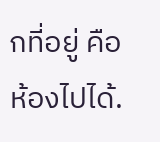กที่อยู่ คือ ห้องไปได้.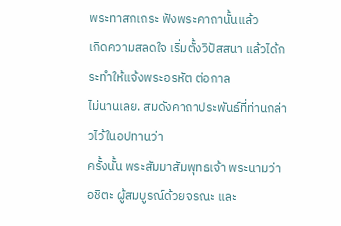พระทาสกเถระ ฟังพระคาถานั้นแล้ว
เกิดความสลดใจ เริ่มตั้งวิปัสสนา แล้วได้กระทำให้แจ้งพระอรหัต ต่อกาล
ไม่นานเลย. สมดังคาถาประพันธ์ที่ท่านกล่าวไว้ในอปทานว่า
ครั้งนั้น พระสัมมาสัมพุทธเจ้า พระนามว่า
อชิตะ ผู้สมบูรณ์ด้วยจรณะ และ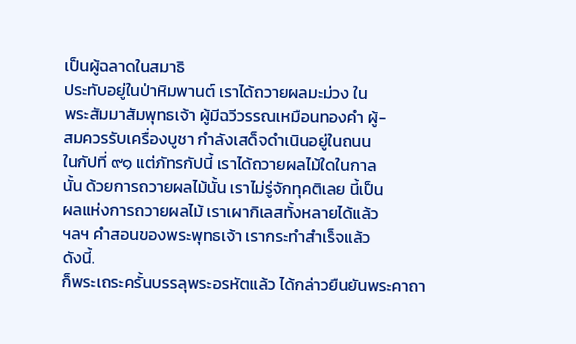เป็นผู้ฉลาดในสมาธิ
ประทับอยู่ในป่าหิมพานต์ เราได้ถวายผลมะม่วง ใน
พระสัมมาสัมพุทธเจ้า ผู้มีฉวีวรรณเหมือนทองคำ ผู้-
สมควรรับเครื่องบูชา กำลังเสด็จดำเนินอยู่ในถนน
ในกัปที่ ๙๑ แต่ภัทรกัปนี้ เราได้ถวายผลไม้ใดในกาล
นั้น ด้วยการถวายผลไม้นั้น เราไม่รู่จักทุคติเลย นี้เป็น
ผลแห่งการถวายผลไม้ เราเผากิเลสทั้งหลายได้แล้ว
ฯลฯ คำสอนของพระพุทธเจ้า เรากระทำสำเร็จแล้ว
ดังนี้.
ก็พระเถระครั้นบรรลุพระอรหัตแล้ว ได้กล่าวยืนยันพระคาถา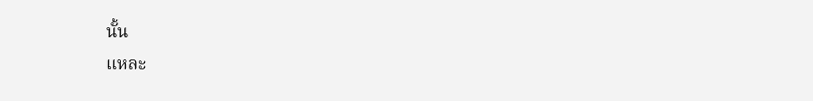นั้น
แหละ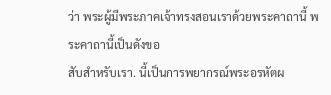ว่า พระผู้มีพระภาคเจ้าทรงสอนเราด้วยพระคาถานี้ พระคาถานี้เป็นดังขอ
สับสำหรับเรา. นี้เป็นการพยากรณ์พระอรหัตผ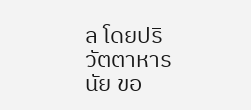ล โดยปริวัตตาหารนัย ขอ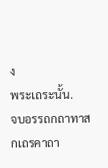ง
พระเถระนั้น.
จบอรรถกถาทาสกเถรคาถา